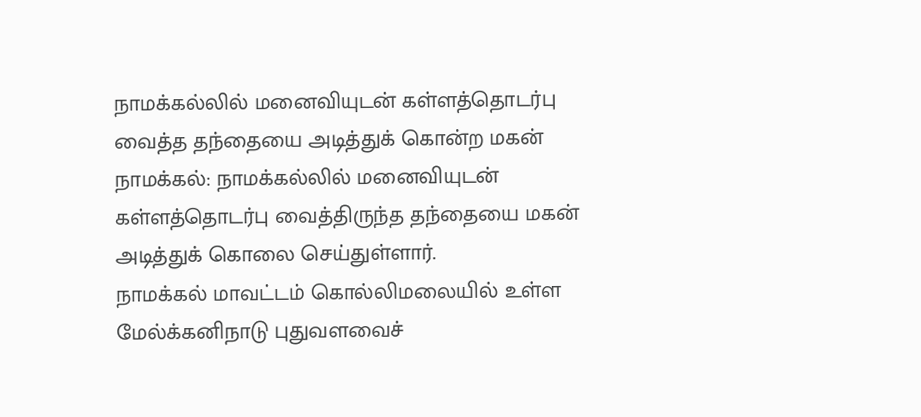நாமக்கல்லில் மனைவியுடன் கள்ளத்தொடர்பு வைத்த தந்தையை அடித்துக் கொன்ற மகன்
நாமக்கல்: நாமக்கல்லில் மனைவியுடன் கள்ளத்தொடர்பு வைத்திருந்த தந்தையை மகன் அடித்துக் கொலை செய்துள்ளார்.
நாமக்கல் மாவட்டம் கொல்லிமலையில் உள்ள மேல்க்கனிநாடு புதுவளவைச்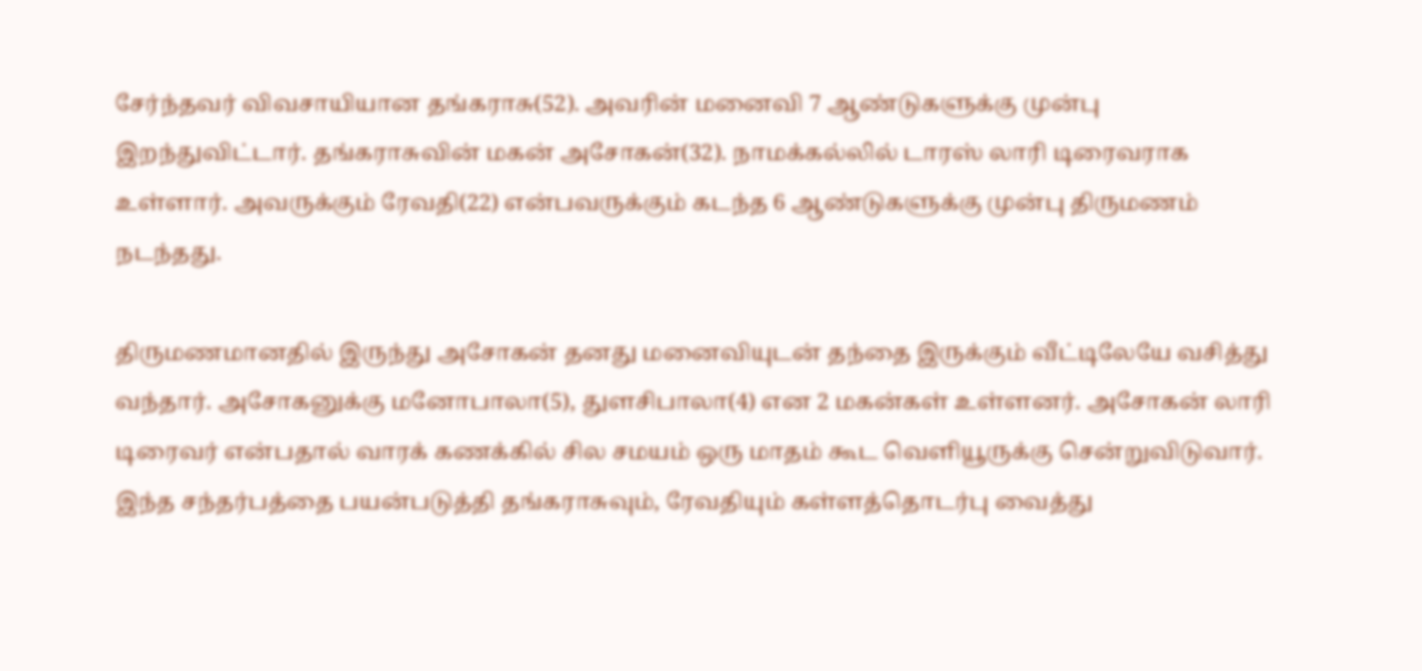சேர்ந்தவர் விவசாயியான தங்கராசு(52). அவரின் மனைவி 7 ஆண்டுகளுக்கு முன்பு இறந்துவிட்டார். தங்கராசுவின் மகன் அசோகன்(32). நாமக்கல்லில் டாரஸ் லாரி டிரைவராக உள்ளார். அவருக்கும் ரேவதி(22) என்பவருக்கும் கடந்த 6 ஆண்டுகளுக்கு முன்பு திருமணம் நடந்தது.

திருமணமானதில் இருந்து அசோகன் தனது மனைவியுடன் தந்தை இருக்கும் வீட்டிலேயே வசித்து வந்தார். அசோகனுக்கு மனோபாலா(5), துளசிபாலா(4) என 2 மகன்கள் உள்ளனர். அசோகன் லாரி டிரைவர் என்பதால் வாரக் கணக்கில் சில சமயம் ஒரு மாதம் கூட வெளியூருக்கு சென்றுவிடுவார்.
இந்த சந்தர்பத்தை பயன்படுத்தி தங்கராசுவும், ரேவதியும் கள்ளத்தொடர்பு வைத்து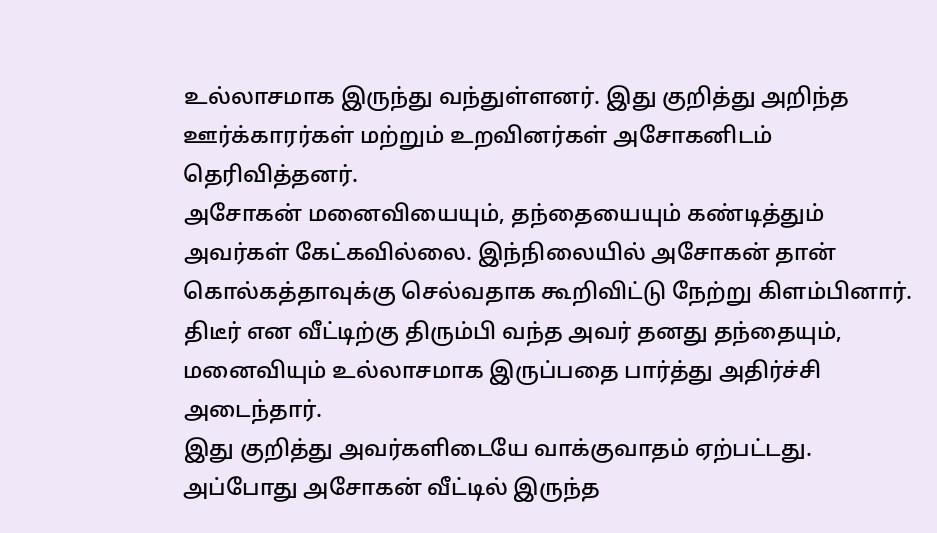உல்லாசமாக இருந்து வந்துள்ளனர். இது குறித்து அறிந்த ஊர்க்காரர்கள் மற்றும் உறவினர்கள் அசோகனிடம் தெரிவித்தனர்.
அசோகன் மனைவியையும், தந்தையையும் கண்டித்தும் அவர்கள் கேட்கவில்லை. இந்நிலையில் அசோகன் தான் கொல்கத்தாவுக்கு செல்வதாக கூறிவிட்டு நேற்று கிளம்பினார். திடீர் என வீட்டிற்கு திரும்பி வந்த அவர் தனது தந்தையும், மனைவியும் உல்லாசமாக இருப்பதை பார்த்து அதிர்ச்சி அடைந்தார்.
இது குறித்து அவர்களிடையே வாக்குவாதம் ஏற்பட்டது. அப்போது அசோகன் வீட்டில் இருந்த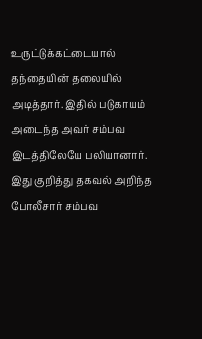உருட்டுக்கட்டையால் தந்தையின் தலையில் அடித்தார். இதில் படுகாயம் அடைந்த அவர் சம்பவ இடத்திலேயே பலியானார்.
இது குறித்து தகவல் அறிந்த போலீசார் சம்பவ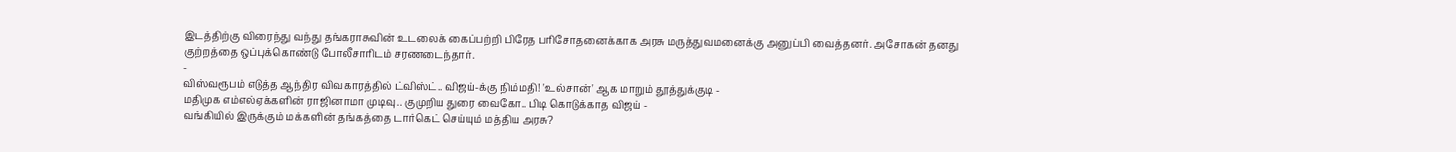இடத்திற்கு விரைந்து வந்து தங்கராசுவின் உடலைக் கைப்பற்றி பிரேத பரிசோதனைக்காக அரசு மருத்துவமனைக்கு அனுப்பி வைத்தனர். அசோகன் தனது குற்றத்தை ஒப்புக்கொண்டு போலீசாரிடம் சரணடைந்தார்.
-
விஸ்வரூபம் எடுத்த ஆந்திர விவகாரத்தில் ட்விஸ்ட்.. விஜய்-க்கு நிம்மதி! 'உல்சான்' ஆக மாறும் தூத்துக்குடி -
மதிமுக எம்எல்ஏக்களின் ராஜினாமா முடிவு.. குமுறிய துரை வைகோ.. பிடி கொடுக்காத விஜய் -
வங்கியில் இருக்கும் மக்களின் தங்கத்தை டார்கெட் செய்யும் மத்திய அரசு?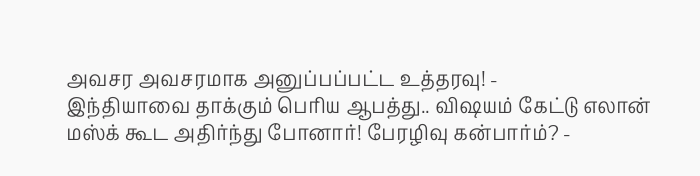அவசர அவசரமாக அனுப்பப்பட்ட உத்தரவு! -
இந்தியாவை தாக்கும் பெரிய ஆபத்து.. விஷயம் கேட்டு எலான் மஸ்க் கூட அதிர்ந்து போனார்! பேரழிவு கன்பார்ம்? -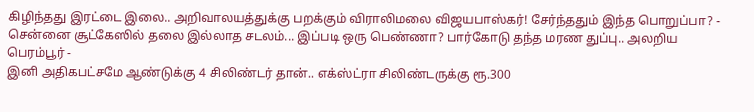கிழிந்தது இரட்டை இலை.. அறிவாலயத்துக்கு பறக்கும் விராலிமலை விஜயபாஸ்கர்! சேர்ந்ததும் இந்த பொறுப்பா? -
சென்னை சூட்கேஸில் தலை இல்லாத சடலம்... இப்படி ஒரு பெண்ணா? பார்கோடு தந்த மரண துப்பு.. அலறிய பெரம்பூர் -
இனி அதிகபட்சமே ஆண்டுக்கு 4 சிலிண்டர் தான்.. எக்ஸ்ட்ரா சிலிண்டருக்கு ரூ.300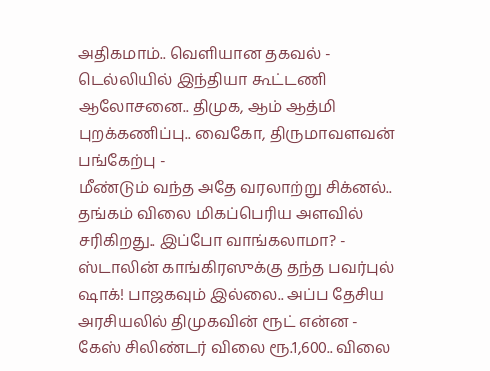அதிகமாம்.. வெளியான தகவல் -
டெல்லியில் இந்தியா கூட்டணி ஆலோசனை.. திமுக, ஆம் ஆத்மி புறக்கணிப்பு.. வைகோ, திருமாவளவன் பங்கேற்பு -
மீண்டும் வந்த அதே வரலாற்று சிக்னல்.. தங்கம் விலை மிகப்பெரிய அளவில் சரிகிறது.. இப்போ வாங்கலாமா? -
ஸ்டாலின் காங்கிரஸுக்கு தந்த பவர்புல் ஷாக்! பாஜகவும் இல்லை.. அப்ப தேசிய அரசியலில் திமுகவின் ரூட் என்ன -
கேஸ் சிலிண்டர் விலை ரூ.1,600.. விலை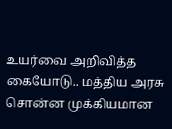உயர்வை அறிவித்த கையோடு.. மத்திய அரசு சொன்ன முக்கியமான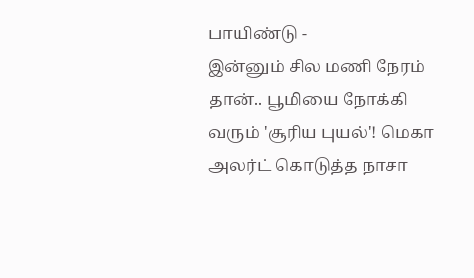பாயிண்டு -
இன்னும் சில மணி நேரம் தான்.. பூமியை நோக்கி வரும் 'சூரிய புயல்'! மெகா அலர்ட் கொடுத்த நாசா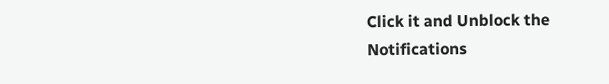Click it and Unblock the Notifications